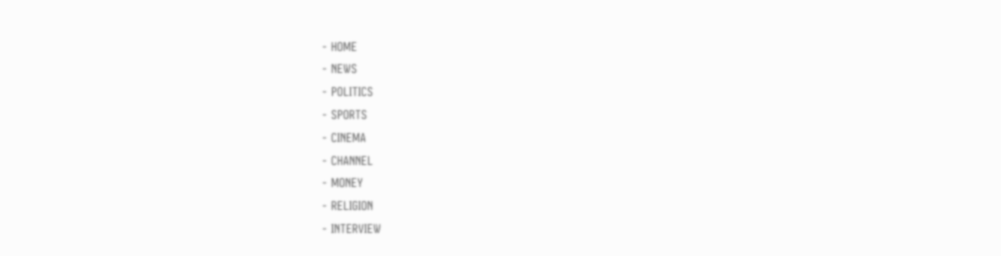- HOME
- NEWS
- POLITICS
- SPORTS
- CINEMA
- CHANNEL
- MONEY
- RELIGION
- INTERVIEW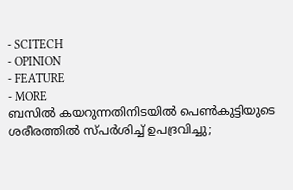- SCITECH
- OPINION
- FEATURE
- MORE
ബസിൽ കയറുന്നതിനിടയിൽ പെൺകുട്ടിയുടെ ശരീരത്തിൽ സ്പർശിച്ച് ഉപദ്രവിച്ചു;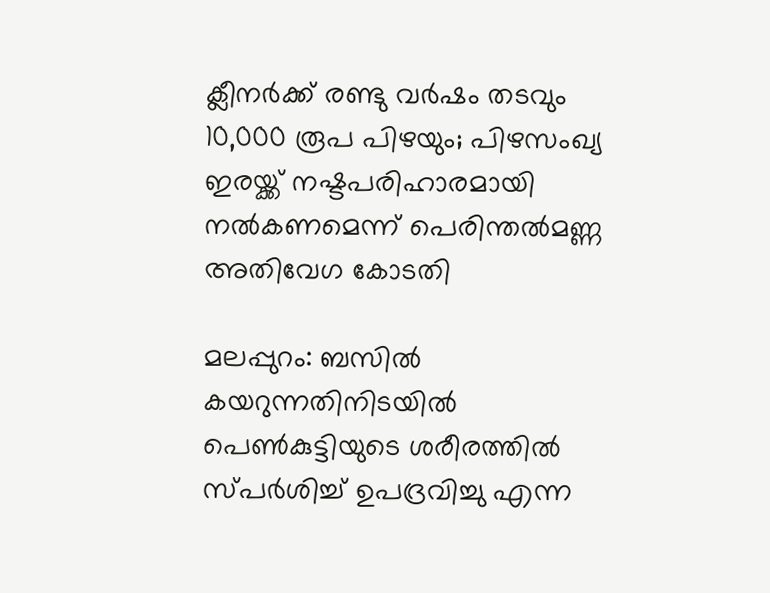ക്ലീനർക്ക് രണ്ടു വർഷം തടവും 10,000 രൂപ പിഴയും; പിഴസംഖ്യ ഇരയ്ക്ക് നഷ്ടപരിഹാരമായി നൽകണമെന്ന് പെരിന്തൽമണ്ണ അതിവേഗ കോടതി

മലപ്പുറം: ബസിൽ കയറുന്നതിനിടയിൽ പെൺകുട്ടിയുടെ ശരീരത്തിൽ സ്പർശിച്ച് ഉപദ്രവിച്ചു എന്ന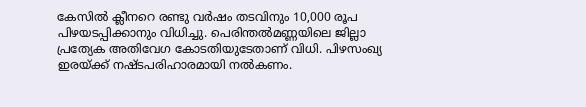കേസിൽ ക്ലീനറെ രണ്ടു വർഷം തടവിനും 10,000 രൂപ പിഴയടപ്പിക്കാനും വിധിച്ചു. പെരിന്തൽമണ്ണയിലെ ജില്ലാ പ്രത്യേക അതിവേഗ കോടതിയുടേതാണ് വിധി. പിഴസംഖ്യ ഇരയ്ക്ക് നഷ്ടപരിഹാരമായി നൽകണം.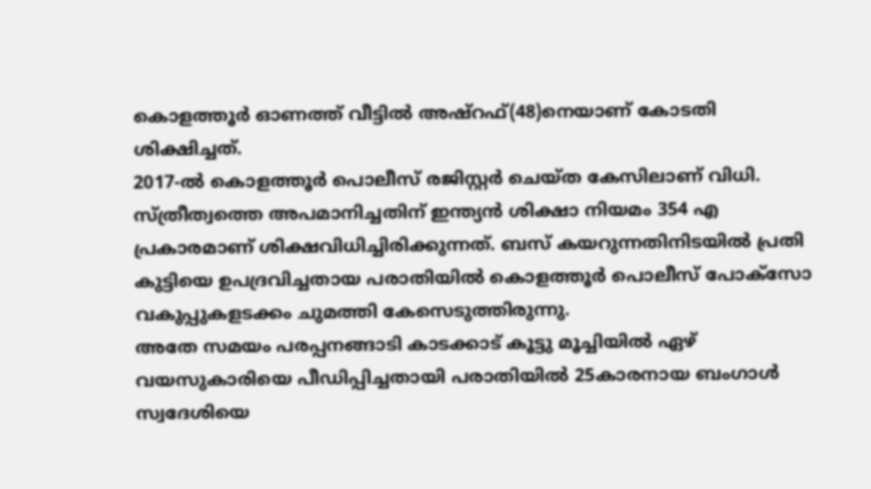കൊളത്തൂർ ഓണത്ത് വീട്ടിൽ അഷ്റഫ്(48)നെയാണ് കോടതി ശിക്ഷിച്ചത്.
2017-ൽ കൊളത്തൂർ പൊലീസ് രജിസ്റ്റർ ചെയ്ത കേസിലാണ് വിധി. സ്ത്രീത്വത്തെ അപമാനിച്ചതിന് ഇന്ത്യൻ ശിക്ഷാ നിയമം 354 എ പ്രകാരമാണ് ശിക്ഷവിധിച്ചിരിക്കുന്നത്. ബസ് കയറുന്നതിനിടയിൽ പ്രതി കുട്ടിയെ ഉപദ്രവിച്ചതായ പരാതിയിൽ കൊളത്തൂർ പൊലീസ് പോക്സോ വകുപ്പുകളടക്കം ചുമത്തി കേസെടുത്തിരുന്നു.
അതേ സമയം പരപ്പനങ്ങാടി കാടക്കാട് കൂട്ടു മൂച്ചിയിൽ ഏഴ് വയസുകാരിയെ പീഡിപ്പിച്ചതായി പരാതിയിൽ 25കാരനായ ബംഗാൾ സ്വദേശിയെ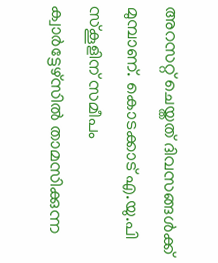അറസറ്റ് ചെയ്തത് ദിവസങ്ങൾക്ക് മുമ്പാണ്. കൊടക്കാട് എ.യു.പി സ്കൂളിന് സമീപം ക്വാർട്ടേഴ്സിൽ താമസിക്കുന്ന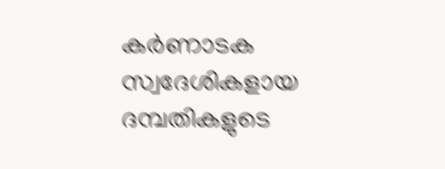കർണാടക സ്വദേശികളായ ദമ്പതികളുടെ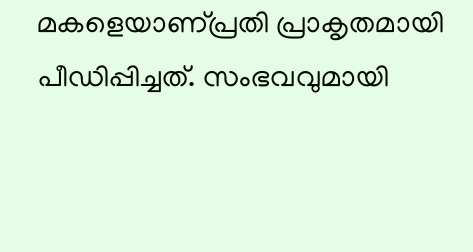മകളെയാണ്പ്രതി പ്രാകൃതമായി പീഡിപ്പിച്ചത്. സംഭവവുമായി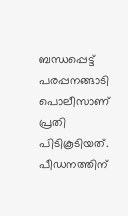ബന്ധപ്പെട്ട് പരപ്പനങ്ങാടി പൊലീസാണ് പ്രതി പിടികൂടിയത്. പീഡനത്തിന്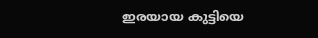ഇരയായ കുട്ടിയെ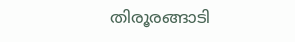തിരൂരങ്ങാടി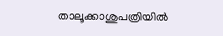താലൂക്കാശുപത്രിയിൽ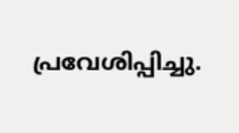പ്രവേശിപ്പിച്ചു.